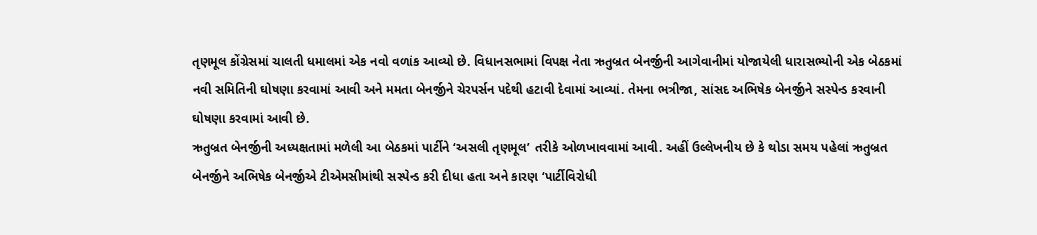તૃણમૂલ કોંગ્રેસમાં ચાલતી ધમાલમાં એક નવો વળાંક આવ્યો છે. વિધાનસભામાં વિપક્ષ નેતા ઋતુબ્રત બેનર્જીની આગેવાનીમાં યોજાયેલી ધારાસભ્યોની એક બેઠકમાં નવી સમિતિની ઘોષણા કરવામાં આવી અને મમતા બેનર્જીને ચેરપર્સન પદેથી હટાવી દેવામાં આવ્યાં. તેમના ભત્રીજા, સાંસદ અભિષેક બેનર્જીને સસ્પેન્ડ કરવાની ઘોષણા કરવામાં આવી છે.
ઋતુબ્રત બેનર્જીની અધ્યક્ષતામાં મળેલી આ બેઠકમાં પાર્ટીને ‘અસલી તૃણમૂલ’ તરીકે ઓળખાવવામાં આવી. અહીં ઉલ્લેખનીય છે કે થોડા સમય પહેલાં ઋતુબ્રત બેનર્જીને અભિષેક બેનર્જીએ ટીએમસીમાંથી સસ્પેન્ડ કરી દીધા હતા અને કારણ ‘પાર્ટીવિરોધી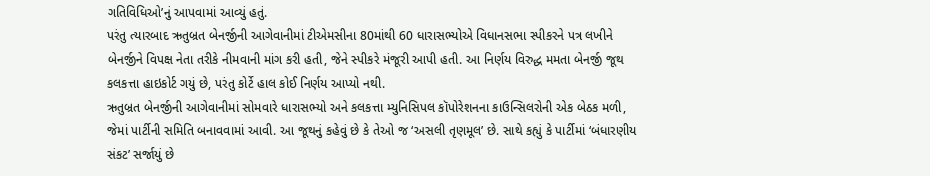ગતિવિધિઓ’નું આપવામાં આવ્યું હતું.
પરંતુ ત્યારબાદ ઋતુબ્રત બેનર્જીની આગેવાનીમાં ટીએમસીના 80માંથી 60 ધારાસભ્યોએ વિધાનસભા સ્પીકરને પત્ર લખીને બેનર્જીને વિપક્ષ નેતા તરીકે નીમવાની માંગ કરી હતી, જેને સ્પીકરે મંજૂરી આપી હતી. આ નિર્ણય વિરુદ્ધ મમતા બેનર્જી જૂથ કલકત્તા હાઇકોર્ટ ગયું છે, પરંતુ કોર્ટે હાલ કોઈ નિર્ણય આપ્યો નથી.
ઋતુબ્રત બેનર્જીની આગેવાનીમાં સોમવારે ધારાસભ્યો અને કલકત્તા મ્યુનિસિપલ કૉપોરેશનના કાઉન્સિલરોની એક બેઠક મળી, જેમાં પાર્ટીની સમિતિ બનાવવામાં આવી. આ જૂથનું કહેવું છે કે તેઓ જ ‘અસલી તૃણમૂલ’ છે. સાથે કહ્યું કે પાર્ટીમાં ‘બંધારણીય સંકટ’ સર્જાયું છે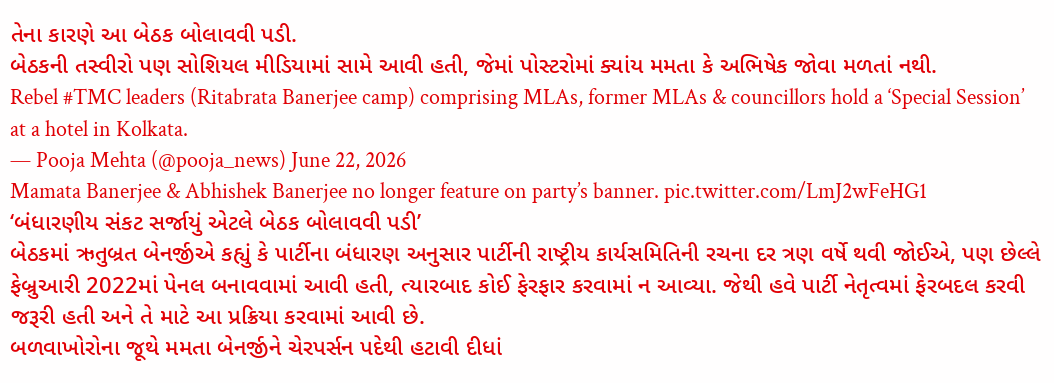તેના કારણે આ બેઠક બોલાવવી પડી.
બેઠકની તસ્વીરો પણ સોશિયલ મીડિયામાં સામે આવી હતી, જેમાં પોસ્ટરોમાં ક્યાંય મમતા કે અભિષેક જોવા મળતાં નથી.
Rebel #TMC leaders (Ritabrata Banerjee camp) comprising MLAs, former MLAs & councillors hold a ‘Special Session’ at a hotel in Kolkata.
— Pooja Mehta (@pooja_news) June 22, 2026
Mamata Banerjee & Abhishek Banerjee no longer feature on party’s banner. pic.twitter.com/LmJ2wFeHG1
‘બંધારણીય સંકટ સર્જાયું એટલે બેઠક બોલાવવી પડી’
બેઠકમાં ઋતુબ્રત બેનર્જીએ કહ્યું કે પાર્ટીના બંધારણ અનુસાર પાર્ટીની રાષ્ટ્રીય કાર્યસમિતિની રચના દર ત્રણ વર્ષે થવી જોઈએ, પણ છેલ્લે ફેબ્રુઆરી 2022માં પેનલ બનાવવામાં આવી હતી, ત્યારબાદ કોઈ ફેરફાર કરવામાં ન આવ્યા. જેથી હવે પાર્ટી નેતૃત્વમાં ફેરબદલ કરવી જરૂરી હતી અને તે માટે આ પ્રક્રિયા કરવામાં આવી છે.
બળવાખોરોના જૂથે મમતા બેનર્જીને ચેરપર્સન પદેથી હટાવી દીધાં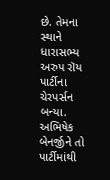છે. તેમના સ્થાને ધારાસભ્ય અરુપ રૉય પાર્ટીના ચેરપર્સન બન્યા. અભિષેક બેનર્જીને તો પાર્ટીમાંથી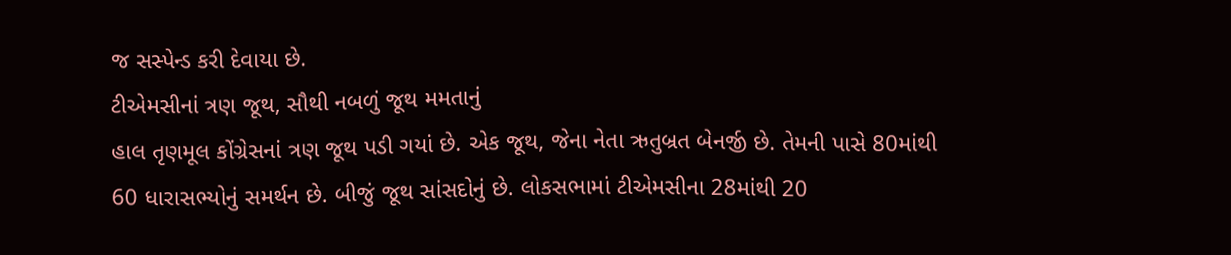જ સસ્પેન્ડ કરી દેવાયા છે.
ટીએમસીનાં ત્રણ જૂથ, સૌથી નબળું જૂથ મમતાનું
હાલ તૃણમૂલ કોંગ્રેસનાં ત્રણ જૂથ પડી ગયાં છે. એક જૂથ, જેના નેતા ઋતુબ્રત બેનર્જી છે. તેમની પાસે 80માંથી 60 ધારાસભ્યોનું સમર્થન છે. બીજું જૂથ સાંસદોનું છે. લોકસભામાં ટીએમસીના 28માંથી 20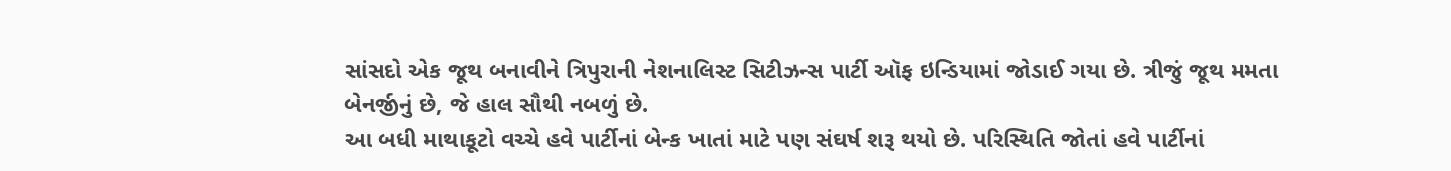સાંસદો એક જૂથ બનાવીને ત્રિપુરાની નેશનાલિસ્ટ સિટીઝન્સ પાર્ટી ઑફ ઇન્ડિયામાં જોડાઈ ગયા છે. ત્રીજું જૂથ મમતા બેનર્જીનું છે, જે હાલ સૌથી નબળું છે.
આ બધી માથાકૂટો વચ્ચે હવે પાર્ટીનાં બેન્ક ખાતાં માટે પણ સંઘર્ષ શરૂ થયો છે. પરિસ્થિતિ જોતાં હવે પાર્ટીનાં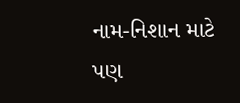નામ-નિશાન માટે પણ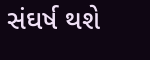સંઘર્ષ થશે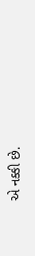એ નક્કી છે.